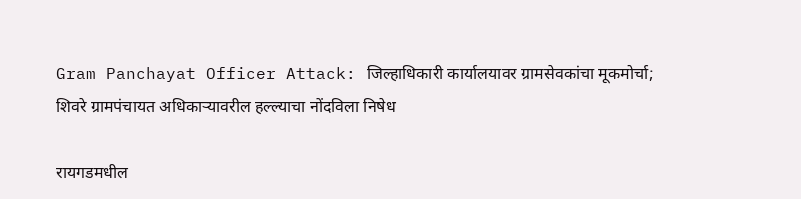Gram Panchayat Officer Attack: जिल्हाधिकारी कार्यालयावर ग्रामसेवकांचा मूकमोर्चा; शिवरे ग्रामपंचायत अधिकाऱ्यावरील हल्ल्याचा नोंदविला निषेध

रायगडमधील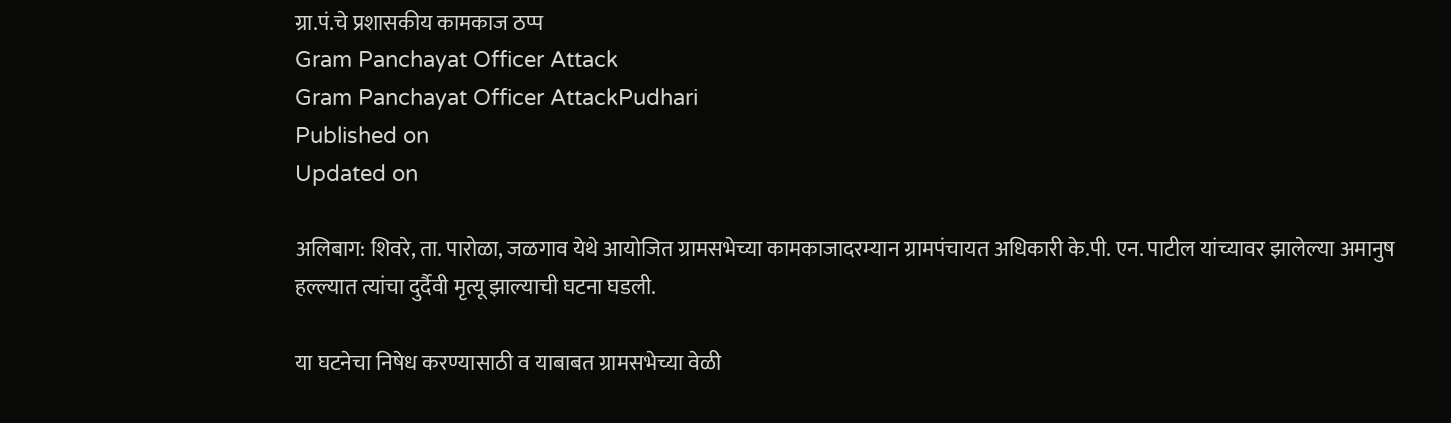ग्रा.पं.चे प्रशासकीय कामकाज ठप्प
Gram Panchayat Officer Attack
Gram Panchayat Officer AttackPudhari
Published on
Updated on

अलिबाग: शिवरे, ता. पारोळा, जळगाव येथे आयोजित ग्रामसभेच्या कामकाजादरम्यान ग्रामपंचायत अधिकारी के.पी. एन. पाटील यांच्यावर झालेल्या अमानुष हल्ल्यात त्यांचा दुर्दैवी मृत्यू झाल्याची घटना घडली.

या घटनेचा निषेध करण्यासाठी व याबाबत ग्रामसभेच्या वेळी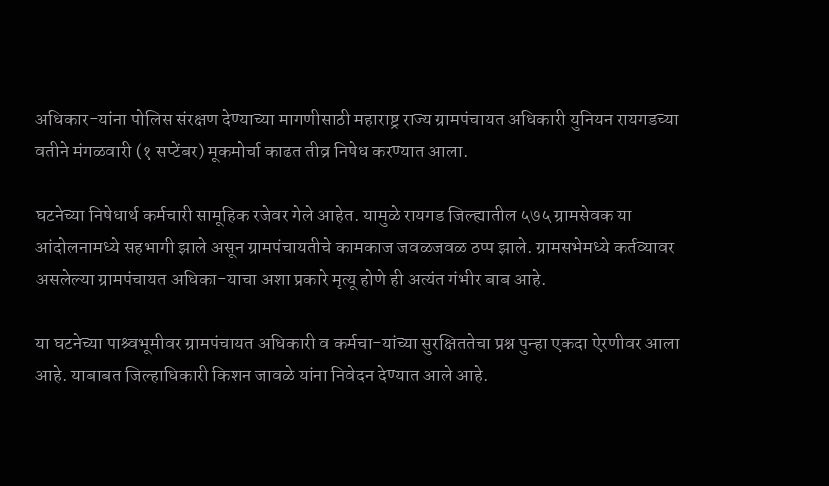अधिकार-यांना पोलिस संरक्षण देण्याच्या मागणीसाठी महाराष्ट्र राज्य ग्रामपंचायत अधिकारी युनियन रायगडच्या वतीने मंगळवारी (१ सप्टेंबर) मूकमोर्चा काढत तीव्र निषेध करण्यात आला.

घटनेच्या निषेधार्थ कर्मचारी सामूहिक रजेवर गेले आहेत. यामुळे रायगड जिल्ह्यातील ५७५ ग्रामसेवक या आंदोलनामध्ये सहभागी झाले असून ग्रामपंचायतीचे कामकाज जवळजवळ ठप्प झाले. ग्रामसभेमध्ये कर्तव्यावर असलेल्या ग्रामपंचायत अधिका-याचा अशा प्रकारे मृत्यू होणे ही अत्यंत गंभीर बाब आहे.

या घटनेच्या पाश्र्वभूमीवर ग्रामपंचायत अधिकारी व कर्मचा-यांच्या सुरक्षिततेचा प्रश्न पुन्हा एकदा ऐरणीवर आला आहे. याबाबत जिल्हाधिकारी किशन जावळे यांना निवेदन देण्यात आले आहे.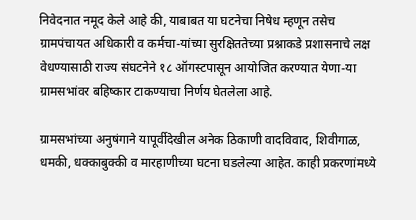निवेदनात नमूद केले आहे की, याबाबत या घटनेचा निषेध म्हणून तसेच ग्रामपंचायत अधिकारी व कर्मचा-यांच्या सुरक्षिततेच्या प्रश्नाकडे प्रशासनाचे लक्ष वेधण्यासाठी राज्य संघटनेने १८ ऑगस्टपासून आयोजित करण्यात येणा-या ग्रामसभांवर बहिष्कार टाकण्याचा निर्णय घेतलेला आहे.

ग्रामसभांच्या अनुषंगाने यापूर्वीदेखील अनेक ठिकाणी वादविवाद, शिवीगाळ, धमकी, धक्काबुक्की व मारहाणीच्या घटना घडलेल्या आहेत. काही प्रकरणांमध्ये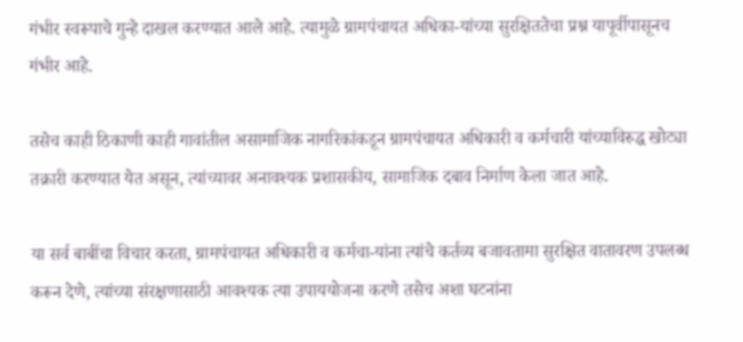गंभीर स्वरूपाचे गुन्हे दाखल करण्यात आले आहे. त्यामुळे ग्रामपंचायत अधिका-यांच्या सुरक्षिततेचा प्रश्न यापूर्वीपासूनच गंभीर आहे.

तसेच काही ठिकाणी काही गावांतील असामाजिक नागरिकांकडून ग्रामपंचायत अधिकारी व कर्मचारी यांच्याविरुद्ध खोट्या तक्रारी करण्यात येत असून, त्यांच्यावर अनावश्यक प्रशासकीय, सामाजिक दबाव निर्माण केला जात आहे.

या सर्व बाबींचा विचार करता, ग्रामपंचायत अधिकारी व कर्मचा-यांना त्यांचे कर्तव्य बजावतामा सुरक्षित वातावरण उपलब्ध करून देणे, त्यांच्या संरक्षणासाठी आवश्यक त्या उपाययोजना करणे तसेच अशा घटनांना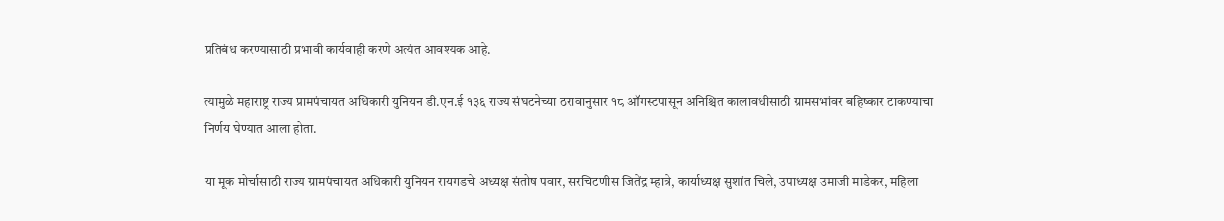प्रतिबंध करण्यासाठी प्रभावी कार्यवाही करणे अत्यंत आवश्यक आहे.

त्यामुळे महाराष्ट्र राज्य प्रामपंचायत अधिकारी युनियन डी.एन.ई १३६ राज्य संघटनेच्या ठरावानुसार १८ ऑगस्टपासून अनिश्चित कालावधीसाठी ग्रामसभांवर बहिष्कार टाकण्याचा निर्णय घेण्यात आला होता.

या मूक मोर्चासाठी राज्य ग्रामपंचायत अधिकारी युनियन रायगडचे अध्यक्ष संतोष पवार, सरचिटणीस जितेंद्र म्हात्रे, कार्याध्यक्ष सुशांत चिले, उपाध्यक्ष उमाजी माडेकर, महिला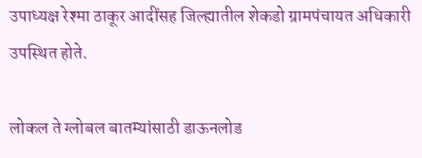उपाध्यक्ष रेश्मा ठाकूर आदींसह जिल्ह्यातील शेकडो ग्रामपंचायत अधिकारी उपस्थित होते.

लोकल ते ग्लोबल बातम्यांसाठी डाऊनलोड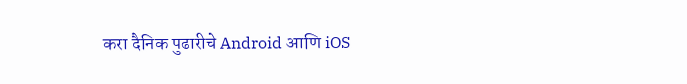करा दैनिक पुढारीचे Android आणि iOS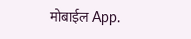मोबाईल App.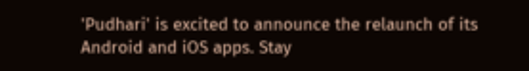'Pudhari' is excited to announce the relaunch of its Android and iOS apps. Stay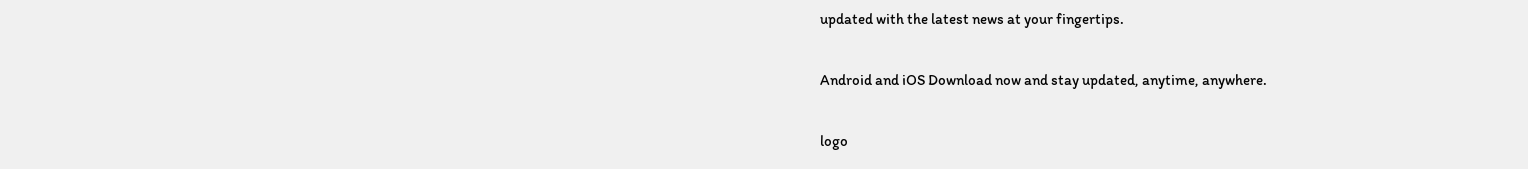updated with the latest news at your fingertips.

Android and iOS Download now and stay updated, anytime, anywhere.

logo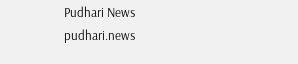Pudhari News
pudhari.news